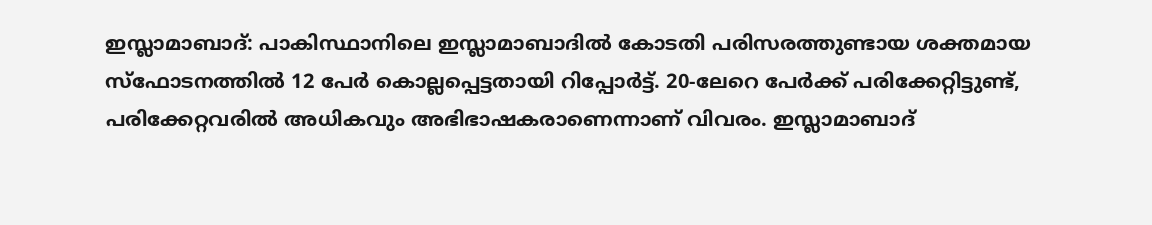ഇസ്ലാമാബാദ്: പാകിസ്ഥാനിലെ ഇസ്ലാമാബാദിൽ കോടതി പരിസരത്തുണ്ടായ ശക്തമായ സ്ഫോടനത്തിൽ 12 പേർ കൊല്ലപ്പെട്ടതായി റിപ്പോർട്ട്. 20-ലേറെ പേർക്ക് പരിക്കേറ്റിട്ടുണ്ട്, പരിക്കേറ്റവരിൽ അധികവും അഭിഭാഷകരാണെന്നാണ് വിവരം. ഇസ്ലാമാബാദ്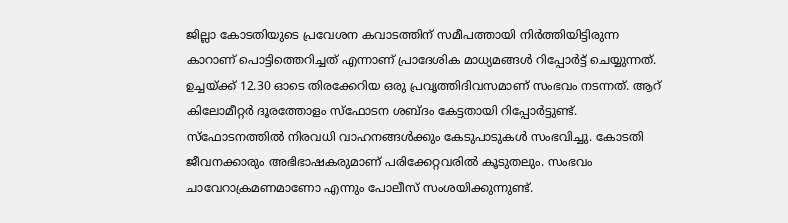ജില്ലാ കോടതിയുടെ പ്രവേശന കവാടത്തിന് സമീപത്തായി നിർത്തിയിട്ടിരുന്ന കാറാണ് പൊട്ടിത്തെറിച്ചത് എന്നാണ് പ്രാദേശിക മാധ്യമങ്ങൾ റിപ്പോർട്ട് ചെയ്യുന്നത്.
ഉച്ചയ്ക്ക് 12.30 ഓടെ തിരക്കേറിയ ഒരു പ്രവൃത്തിദിവസമാണ് സംഭവം നടന്നത്. ആറ് കിലോമീറ്റർ ദൂരത്തോളം സ്ഫോടന ശബ്ദം കേട്ടതായി റിപ്പോർട്ടുണ്ട്. സ്ഫോടനത്തിൽ നിരവധി വാഹനങ്ങൾക്കും കേടുപാടുകൾ സംഭവിച്ചു. കോടതി ജീവനക്കാരും അഭിഭാഷകരുമാണ് പരിക്കേറ്റവരിൽ കൂടുതലും. സംഭവം ചാവേറാക്രമണമാണോ എന്നും പോലീസ് സംശയിക്കുന്നുണ്ട്.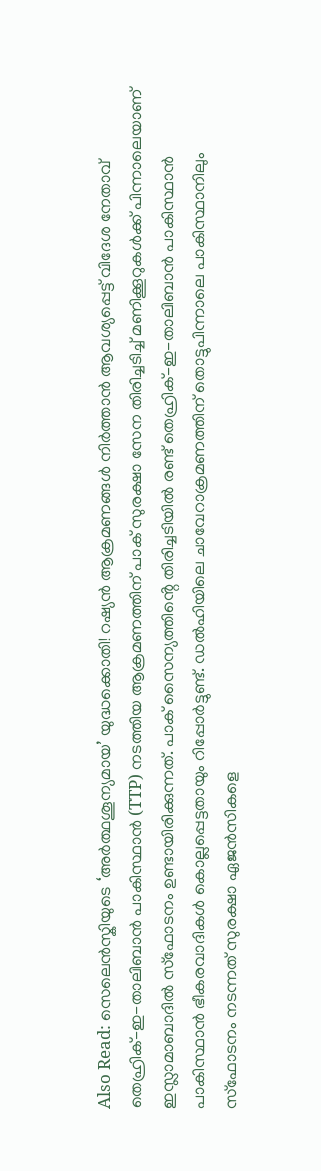Also Read: സെലെൻസ്കിയുടെ ‘അർത്ഥശൂന്യമായ’ യുദ്ധക്കൊതി! റഷ്യൻ ആക്രമണങ്ങൾ നിർത്താൻ ആവശ്യപ്പെട്ട് വിദേശ നേതാവ്
തെഹ്രിക്-ഇ-താലിബാൻ പാകിസ്ഥാൻ (TTP) നടത്തിയ ആക്രമണത്തിന് പാക് സുരക്ഷാ സേന തിരിച്ചടിച്ച് മണിക്കൂറുകൾക്ക് പിന്നാലെയാണ് ഇസ്ലാമാബാദിൽ സ്ഫോടനം ഉണ്ടായിരിക്കുന്നത്. പാക് സൈന്യത്തിൻ്റെ തിരിച്ചടിയിൽ രണ്ട് തെഹ്രിക്-ഇ-താലിബാൻ പാകിസ്ഥാൻ പാകിസ്ഥാൻ ഭീകരവാദികൾ കൊല്ലപ്പെട്ടതായും റിപ്പോർട്ടുണ്ട്. ഡൽഹിയിലെ ചാവേറാക്രമണത്തിന് തൊട്ടുപിന്നാലെ പാകിസ്ഥാനിലും സ്ഫോടനം നടന്നത് സുരക്ഷാ ഏജൻസികളെ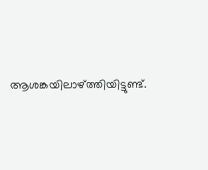ആശങ്കയിലാഴ്ത്തിയിട്ടുണ്ട്.